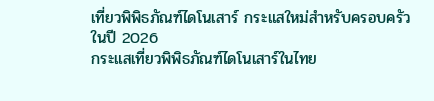เที่ยวพิพิธภัณฑ์ไดโนเสาร์ กระแสใหม่สำหรับครอบครัวในปี 2026
กระแสเที่ยวพิพิธภัณฑ์ไดโนเสาร์ในไทย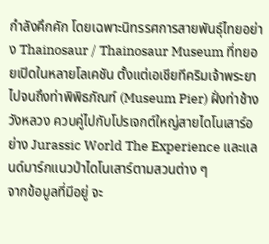กำลังคึกคัก โดยเฉพาะนิทรรศการสายพันธุ์ไทยอย่าง Thainosaur / Thainosaur Museum ที่ทยอยเปิดในหลายโลเคชัน ตั้งแต่เอเชียทีคริมเจ้าพระยา ไปจนถึงท่าพิพิธภัณฑ์ (Museum Pier) ฝั่งท่าช้าง วังหลวง ควบคู่ไปกับโปรเจกต์ใหญ่สายไดโนเสาร์อย่าง Jurassic World The Experience และแลนด์มาร์กแนวป่าไดโนเสาร์ตามสวนต่าง ๆ
จากข้อมูลที่มีอยู่ จะ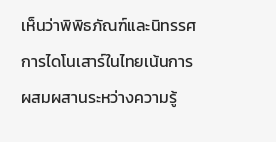เห็นว่าพิพิธภัณฑ์และนิทรรศการไดโนเสาร์ในไทยเน้นการผสมผสานระหว่างความรู้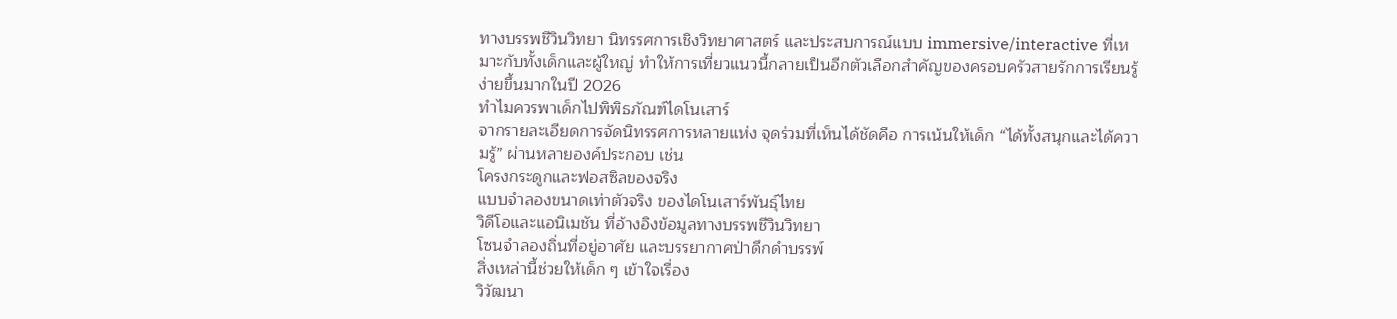ทางบรรพชีวินวิทยา นิทรรศการเชิงวิทยาศาสตร์ และประสบการณ์แบบ immersive/interactive ที่เหมาะกับทั้งเด็กและผู้ใหญ่ ทำให้การเที่ยวแนวนี้กลายเป็นอีกตัวเลือกสำคัญของครอบครัวสายรักการเรียนรู้ง่ายขึ้นมากในปี 2026
ทำไมควรพาเด็กไปพิพิธภัณฑ์ไดโนเสาร์
จากรายละเอียดการจัดนิทรรศการหลายแห่ง จุดร่วมที่เห็นได้ชัดคือ การเน้นให้เด็ก “ได้ทั้งสนุกและได้ความรู้” ผ่านหลายองค์ประกอบ เช่น
โครงกระดูกและฟอสซิลของจริง
แบบจำลองขนาดเท่าตัวจริง ของไดโนเสาร์พันธุ์ไทย
วิดีโอและแอนิเมชัน ที่อ้างอิงข้อมูลทางบรรพชีวินวิทยา
โซนจำลองถิ่นที่อยู่อาศัย และบรรยากาศป่าดึกดำบรรพ์
สิ่งเหล่านี้ช่วยให้เด็ก ๆ เข้าใจเรื่อง
วิวัฒนา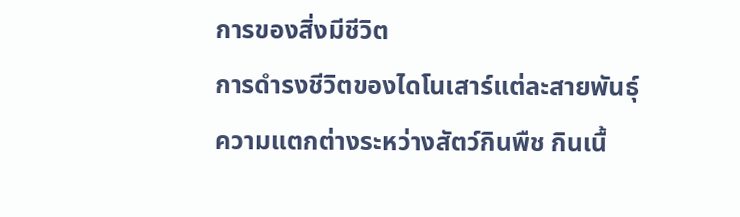การของสิ่งมีชีวิต
การดำรงชีวิตของไดโนเสาร์แต่ละสายพันธุ์
ความแตกต่างระหว่างสัตว์กินพืช กินเนื้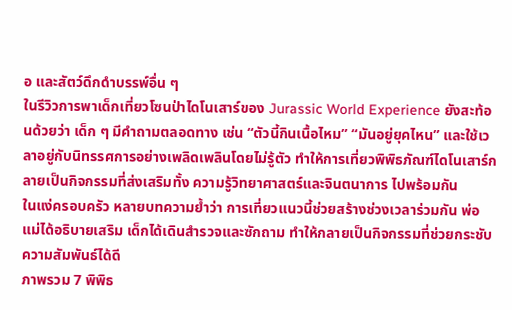อ และสัตว์ดึกดำบรรพ์อื่น ๆ
ในรีวิวการพาเด็กเที่ยวโซนป่าไดโนเสาร์ของ Jurassic World Experience ยังสะท้อนด้วยว่า เด็ก ๆ มีคำถามตลอดทาง เช่น “ตัวนี้กินเนื้อไหม” “มันอยู่ยุคไหน” และใช้เวลาอยู่กับนิทรรศการอย่างเพลิดเพลินโดยไม่รู้ตัว ทำให้การเที่ยวพิพิธภัณฑ์ไดโนเสาร์กลายเป็นกิจกรรมที่ส่งเสริมทั้ง ความรู้วิทยาศาสตร์และจินตนาการ ไปพร้อมกัน
ในแง่ครอบครัว หลายบทความย้ำว่า การเที่ยวแนวนี้ช่วยสร้างช่วงเวลาร่วมกัน พ่อแม่ได้อธิบายเสริม เด็กได้เดินสำรวจและซักถาม ทำให้กลายเป็นกิจกรรมที่ช่วยกระชับความสัมพันธ์ได้ดี
ภาพรวม 7 พิพิธ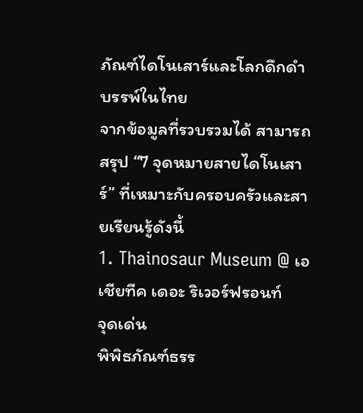ภัณฑ์ไดโนเสาร์และโลกดึกดำบรรพ์ในไทย
จากข้อมูลที่รวบรวมได้ สามารถสรุป “7 จุดหมายสายไดโนเสาร์” ที่เหมาะกับครอบครัวและสายเรียนรู้ดังนี้
1. Thainosaur Museum @ เอเชียทีค เดอะ ริเวอร์ฟรอนท์
จุดเด่น
พิพิธภัณฑ์ธรร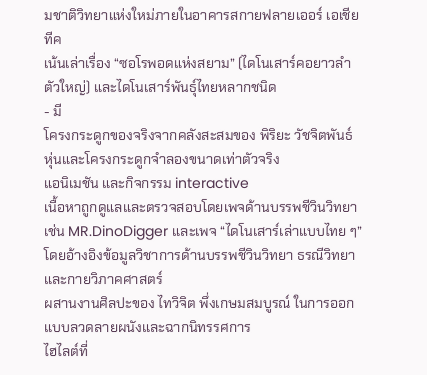มชาติวิทยาแห่งใหม่ภายในอาคารสกายฟลายเออร์ เอเชียทีค
เน้นเล่าเรื่อง “ซอโรพอดแห่งสยาม” (ไดโนเสาร์คอยาวลำตัวใหญ่) และไดโนเสาร์พันธุ์ไทยหลากชนิด
- มี
โครงกระดูกของจริงจากคลังสะสมของ พิริยะ วัชจิตพันธ์
หุ่นและโครงกระดูกจำลองขนาดเท่าตัวจริง
แอนิเมชัน และกิจกรรม interactive
เนื้อหาถูกดูแลและตรวจสอบโดยเพจด้านบรรพชีวินวิทยา เช่น MR.DinoDigger และเพจ “ไดโนเสาร์เล่าแบบไทย ๆ” โดยอ้างอิงข้อมูลวิชาการด้านบรรพชีวินวิทยา ธรณีวิทยา และกายวิภาคศาสตร์
ผสานงานศิลปะของ ไทวิจิต พึ่งเกษมสมบูรณ์ ในการออกแบบลวดลายผนังและฉากนิทรรศการ
ไฮไลต์ที่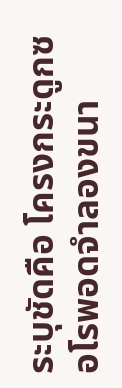ระบุชัดคือ โครงกระดูกซอโรพอดจำลองขนา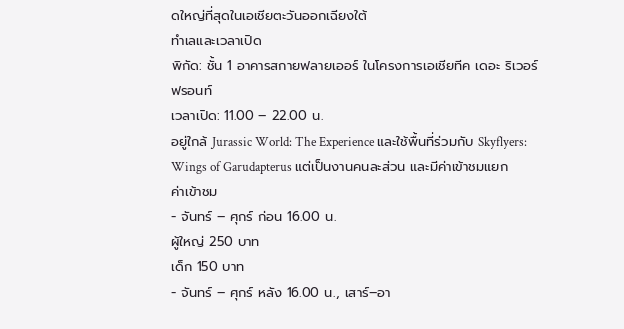ดใหญ่ที่สุดในเอเชียตะวันออกเฉียงใต้
ทำเลและเวลาเปิด
พิกัด: ชั้น 1 อาคารสกายฟลายเออร์ ในโครงการเอเชียทีค เดอะ ริเวอร์ฟรอนท์
เวลาเปิด: 11.00 – 22.00 น.
อยู่ใกล้ Jurassic World: The Experience และใช้พื้นที่ร่วมกับ Skyflyers: Wings of Garudapterus แต่เป็นงานคนละส่วน และมีค่าเข้าชมแยก
ค่าเข้าชม
- จันทร์ – ศุกร์ ก่อน 16.00 น.
ผู้ใหญ่ 250 บาท
เด็ก 150 บาท
- จันทร์ – ศุกร์ หลัง 16.00 น., เสาร์–อา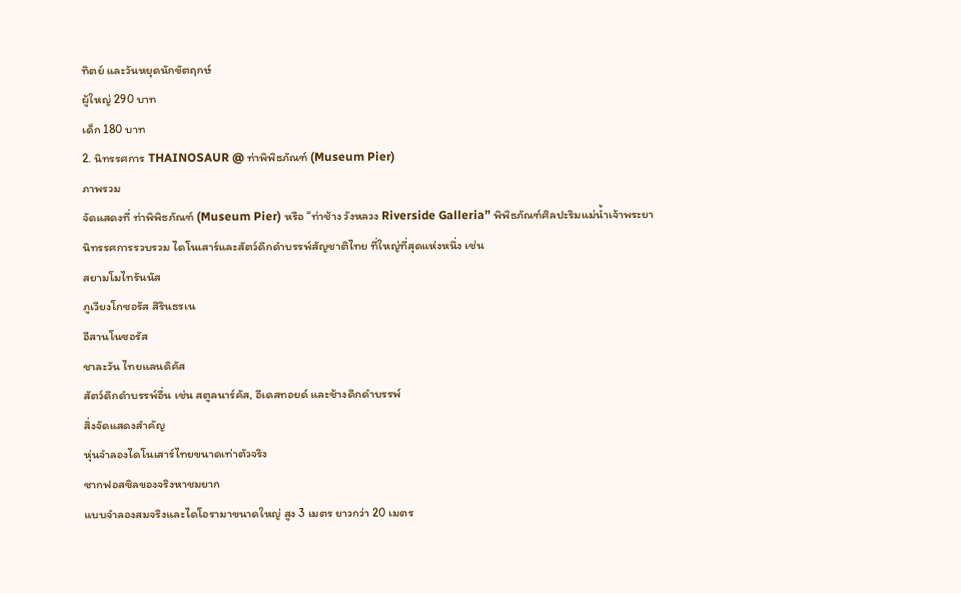ทิตย์ และวันหยุดนักขัตฤกษ์
ผู้ใหญ่ 290 บาท
เด็ก 180 บาท
2. นิทรรศการ THAINOSAUR @ ท่าพิพิธภัณฑ์ (Museum Pier)
ภาพรวม
จัดแสดงที่ ท่าพิพิธภัณฑ์ (Museum Pier) หรือ “ท่าช้าง วังหลวง Riverside Galleria” พิพิธภัณฑ์ศิลปะริมแม่น้ำเจ้าพระยา
นิทรรศการรวบรวม ไดโนเสาร์และสัตว์ดึกดำบรรพ์สัญชาติไทย ที่ใหญ่ที่สุดแห่งหนึ่ง เช่น
สยามโมไทรันนัส
ภูเวียงโกซอรัส สิรินธรเน
อีสานโนซอรัส
ชาละวัน ไทยแลนดิคัส
สัตว์ดึกดำบรรพ์อื่น เช่น สตูลนาร์คัส, อีเดสทอยด์ และช้างดึกดำบรรพ์
สิ่งจัดแสดงสำคัญ
หุ่นจำลองไดโนเสาร์ไทยขนาดเท่าตัวจริง
ซากฟอสซิลของจริงหาชมยาก
แบบจำลองสมจริงและไดโอรามาขนาดใหญ่ สูง 3 เมตร ยาวกว่า 20 เมตร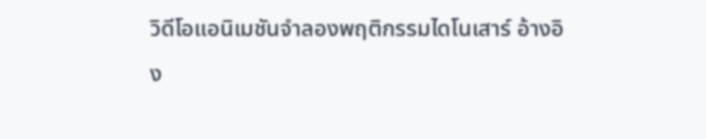วิดีโอแอนิเมชันจำลองพฤติกรรมไดโนเสาร์ อ้างอิง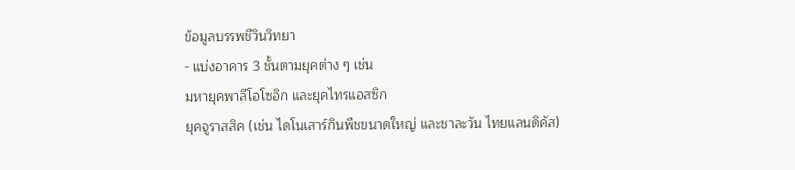ข้อมูลบรรพชีวินวิทยา
- แบ่งอาคาร 3 ชั้นตามยุคต่าง ๆ เช่น
มหายุคพาลีโอโซอิก และยุคไทรแอสซิก
ยุคจูราสสิค (เช่น ไดโนเสาร์กินพืชขนาดใหญ่ และชาละวัน ไทยแลนดิคัส)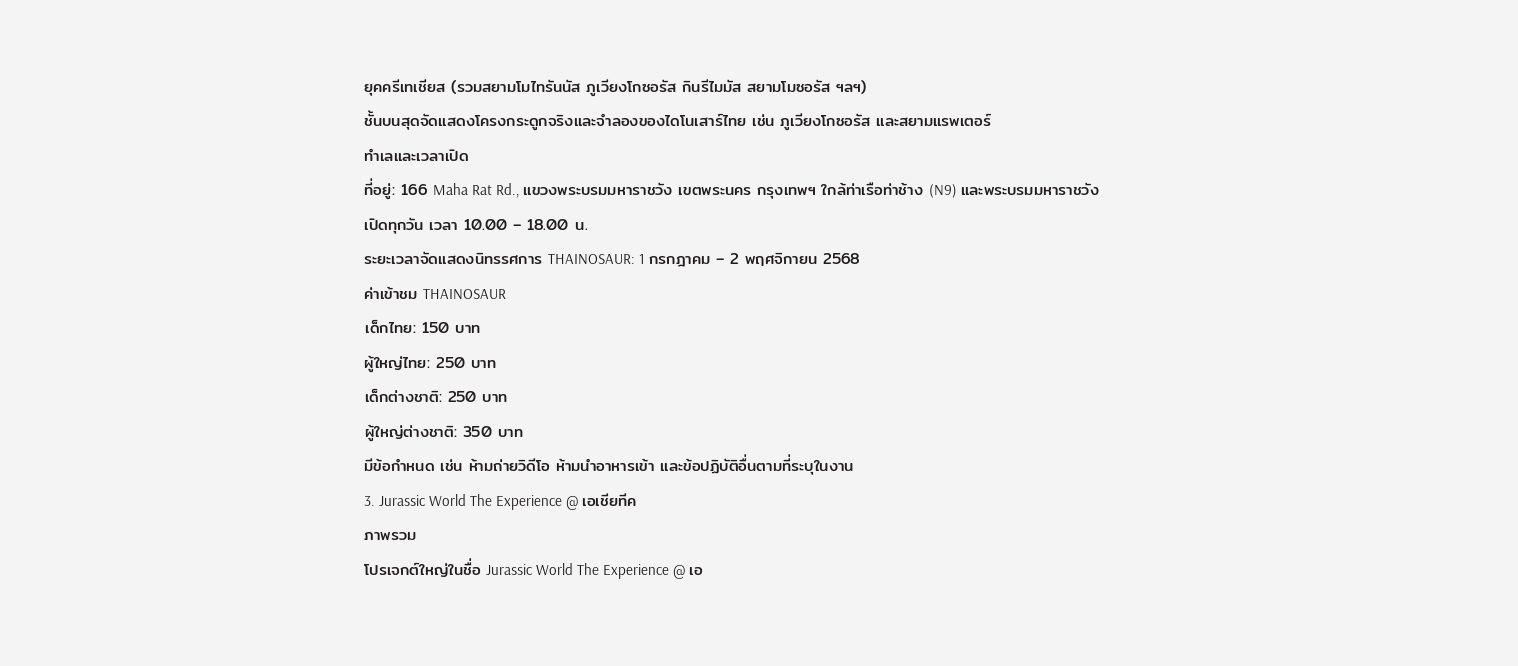ยุคครีเทเชียส (รวมสยามโมไทรันนัส ภูเวียงโกซอรัส กินรีไมมัส สยามโมซอรัส ฯลฯ)
ชั้นบนสุดจัดแสดงโครงกระดูกจริงและจำลองของไดโนเสาร์ไทย เช่น ภูเวียงโกซอรัส และสยามแรพเตอร์
ทำเลและเวลาเปิด
ที่อยู่: 166 Maha Rat Rd., แขวงพระบรมมหาราชวัง เขตพระนคร กรุงเทพฯ ใกล้ท่าเรือท่าช้าง (N9) และพระบรมมหาราชวัง
เปิดทุกวัน เวลา 10.00 – 18.00 น.
ระยะเวลาจัดแสดงนิทรรศการ THAINOSAUR: 1 กรกฎาคม – 2 พฤศจิกายน 2568
ค่าเข้าชม THAINOSAUR
เด็กไทย: 150 บาท
ผู้ใหญ่ไทย: 250 บาท
เด็กต่างชาติ: 250 บาท
ผู้ใหญ่ต่างชาติ: 350 บาท
มีข้อกำหนด เช่น ห้ามถ่ายวิดีโอ ห้ามนำอาหารเข้า และข้อปฏิบัติอื่นตามที่ระบุในงาน
3. Jurassic World The Experience @ เอเชียทีค
ภาพรวม
โปรเจกต์ใหญ่ในชื่อ Jurassic World The Experience @ เอ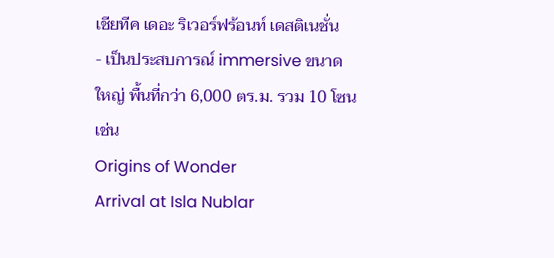เชียทีค เดอะ ริเวอร์ฟร้อนท์ เดสติเนชั่น
- เป็นประสบการณ์ immersive ขนาดใหญ่ พื้นที่กว่า 6,000 ตร.ม. รวม 10 โซน เช่น
Origins of Wonder
Arrival at Isla Nublar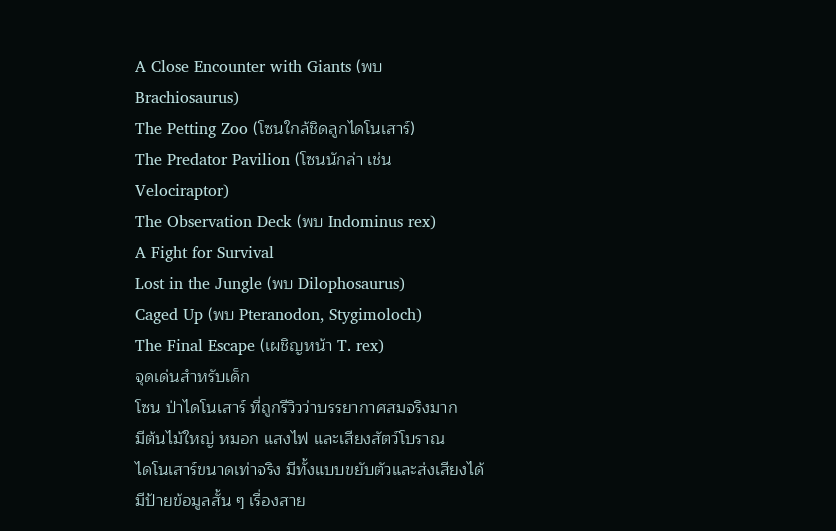A Close Encounter with Giants (พบ Brachiosaurus)
The Petting Zoo (โซนใกล้ชิดลูกไดโนเสาร์)
The Predator Pavilion (โซนนักล่า เช่น Velociraptor)
The Observation Deck (พบ Indominus rex)
A Fight for Survival
Lost in the Jungle (พบ Dilophosaurus)
Caged Up (พบ Pteranodon, Stygimoloch)
The Final Escape (เผชิญหน้า T. rex)
จุดเด่นสำหรับเด็ก
โซน ป่าไดโนเสาร์ ที่ถูกรีวิวว่าบรรยากาศสมจริงมาก
มีต้นไม้ใหญ่ หมอก แสงไฟ และเสียงสัตว์โบราณ
ไดโนเสาร์ขนาดเท่าจริง มีทั้งแบบขยับตัวและส่งเสียงได้
มีป้ายข้อมูลสั้น ๆ เรื่องสาย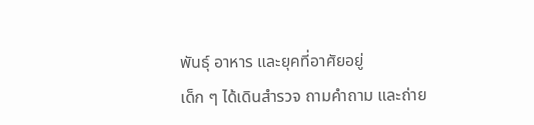พันธุ์ อาหาร และยุคที่อาศัยอยู่
เด็ก ๆ ได้เดินสำรวจ ถามคำถาม และถ่าย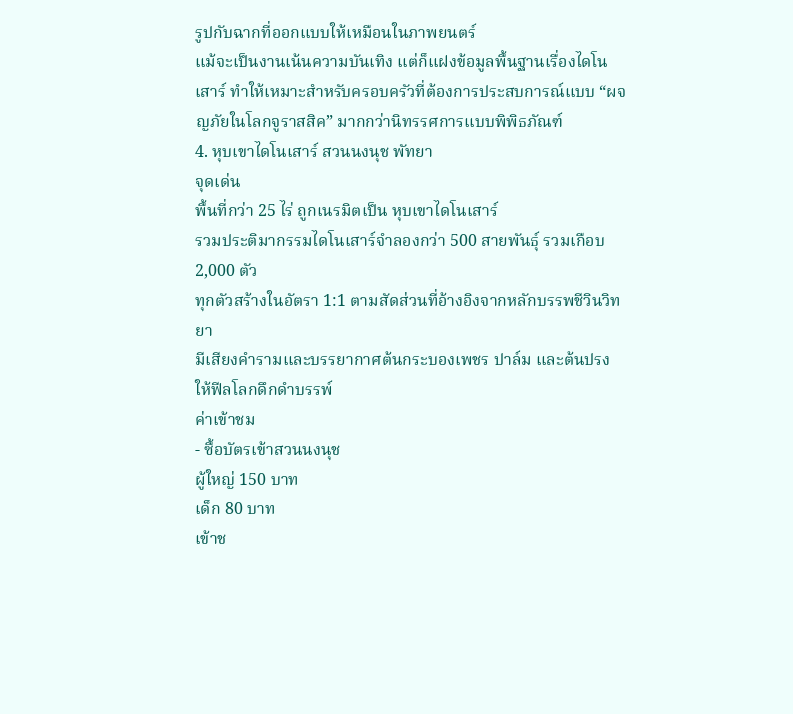รูปกับฉากที่ออกแบบให้เหมือนในภาพยนตร์
แม้จะเป็นงานเน้นความบันเทิง แต่ก็แฝงข้อมูลพื้นฐานเรื่องไดโนเสาร์ ทำให้เหมาะสำหรับครอบครัวที่ต้องการประสบการณ์แบบ “ผจญภัยในโลกจูราสสิค” มากกว่านิทรรศการแบบพิพิธภัณฑ์
4. หุบเขาไดโนเสาร์ สวนนงนุช พัทยา
จุดเด่น
พื้นที่กว่า 25 ไร่ ถูกเนรมิตเป็น หุบเขาไดโนเสาร์
รวมประติมากรรมไดโนเสาร์จำลองกว่า 500 สายพันธุ์ รวมเกือบ 2,000 ตัว
ทุกตัวสร้างในอัตรา 1:1 ตามสัดส่วนที่อ้างอิงจากหลักบรรพชีวินวิทยา
มีเสียงคำรามและบรรยากาศต้นกระบองเพชร ปาล์ม และต้นปรง ให้ฟีลโลกดึกดำบรรพ์
ค่าเข้าชม
- ซื้อบัตรเข้าสวนนงนุช
ผู้ใหญ่ 150 บาท
เด็ก 80 บาท
เข้าช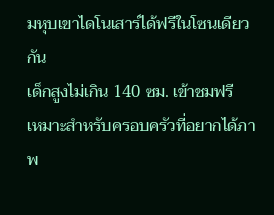มหุบเขาไดโนเสาร์ได้ฟรีในโซนเดียวกัน
เด็กสูงไม่เกิน 140 ซม. เข้าชมฟรี
เหมาะสำหรับครอบครัวที่อยากได้ภาพ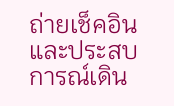ถ่ายเช็คอิน และประสบการณ์เดิน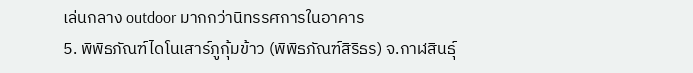เล่นกลาง outdoor มากกว่านิทรรศการในอาคาร
5. พิพิธภัณฑ์ไดโนเสาร์ภูกุ้มข้าว (พิพิธภัณฑ์สิริธร) จ.กาฬสินธุ์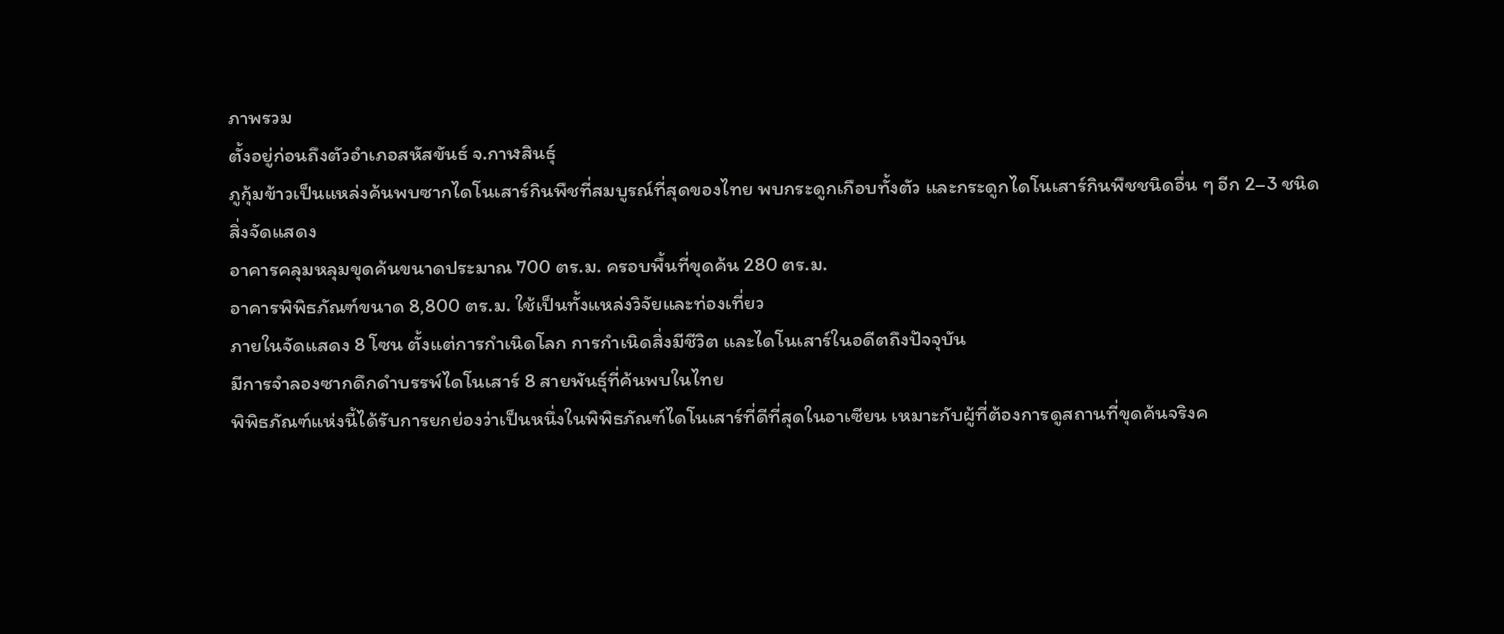ภาพรวม
ตั้งอยู่ก่อนถึงตัวอำเภอสหัสขันธ์ จ.กาฬสินธุ์
ภูกุ้มข้าวเป็นแหล่งค้นพบซากไดโนเสาร์กินพืชที่สมบูรณ์ที่สุดของไทย พบกระดูกเกือบทั้งตัว และกระดูกไดโนเสาร์กินพืชชนิดอื่น ๆ อีก 2–3 ชนิด
สิ่งจัดแสดง
อาคารคลุมหลุมขุดค้นขนาดประมาณ 700 ตร.ม. ครอบพื้นที่ขุดค้น 280 ตร.ม.
อาคารพิพิธภัณฑ์ขนาด 8,800 ตร.ม. ใช้เป็นทั้งแหล่งวิจัยและท่องเที่ยว
ภายในจัดแสดง 8 โซน ตั้งแต่การกำเนิดโลก การกำเนิดสิ่งมีชีวิต และไดโนเสาร์ในอดีตถึงปัจจุบัน
มีการจำลองซากดึกดำบรรพ์ไดโนเสาร์ 8 สายพันธุ์ที่ค้นพบในไทย
พิพิธภัณฑ์แห่งนี้ได้รับการยกย่องว่าเป็นหนึ่งในพิพิธภัณฑ์ไดโนเสาร์ที่ดีที่สุดในอาเซียน เหมาะกับผู้ที่ต้องการดูสถานที่ขุดค้นจริงค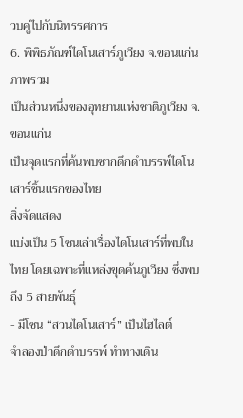วบคู่ไปกับนิทรรศการ
6. พิพิธภัณฑ์ไดโนเสาร์ภูเวียง จ.ขอนแก่น
ภาพรวม
เป็นส่วนหนึ่งของอุทยานแห่งชาติภูเวียง จ.ขอนแก่น
เป็นจุดแรกที่ค้นพบซากดึกดำบรรพ์ไดโนเสาร์ชิ้นแรกของไทย
สิ่งจัดแสดง
แบ่งเป็น 5 โซนเล่าเรื่องไดโนเสาร์ที่พบในไทย โดยเฉพาะที่แหล่งขุดค้นภูเวียง ซึ่งพบถึง 5 สายพันธุ์
- มีโซน “สวนไดโนเสาร์” เป็นไฮไลต์
จำลองป่าดึกดำบรรพ์ ทำทางเดิน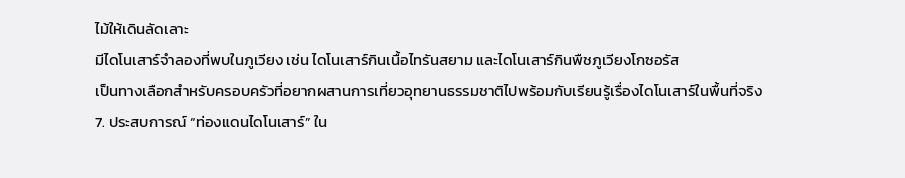ไม้ให้เดินลัดเลาะ
มีไดโนเสาร์จำลองที่พบในภูเวียง เช่น ไดโนเสาร์กินเนื้อไทรันสยาม และไดโนเสาร์กินพืชภูเวียงโกซอรัส
เป็นทางเลือกสำหรับครอบครัวที่อยากผสานการเที่ยวอุทยานธรรมชาติไปพร้อมกับเรียนรู้เรื่องไดโนเสาร์ในพื้นที่จริง
7. ประสบการณ์ “ท่องแดนไดโนเสาร์” ใน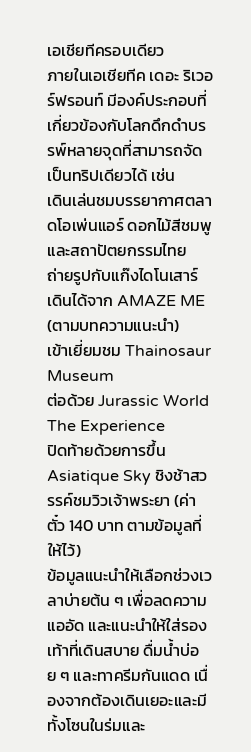เอเชียทีครอบเดียว
ภายในเอเชียทีค เดอะ ริเวอร์ฟรอนท์ มีองค์ประกอบที่เกี่ยวข้องกับโลกดึกดำบรรพ์หลายจุดที่สามารถจัดเป็นทริปเดียวได้ เช่น
เดินเล่นชมบรรยากาศตลาดโอเพ่นแอร์ ดอกไม้สีชมพู และสถาปัตยกรรมไทย
ถ่ายรูปกับแก๊งไดโนเสาร์เดินได้จาก AMAZE ME (ตามบทความแนะนำ)
เข้าเยี่ยมชม Thainosaur Museum
ต่อด้วย Jurassic World The Experience
ปิดท้ายด้วยการขึ้น Asiatique Sky ชิงช้าสวรรค์ชมวิวเจ้าพระยา (ค่าตั๋ว 140 บาท ตามข้อมูลที่ให้ไว้)
ข้อมูลแนะนำให้เลือกช่วงเวลาบ่ายต้น ๆ เพื่อลดความแออัด และแนะนำให้ใส่รองเท้าที่เดินสบาย ดื่มน้ำบ่อย ๆ และทาครีมกันแดด เนื่องจากต้องเดินเยอะและมีทั้งโซนในร่มและ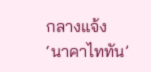กลางแจ้ง
‘นาคาไททัน’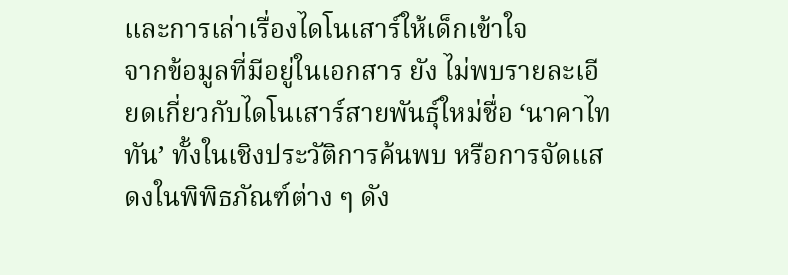และการเล่าเรื่องไดโนเสาร์ให้เด็กเข้าใจ
จากข้อมูลที่มีอยู่ในเอกสาร ยัง ไม่พบรายละเอียดเกี่ยวกับไดโนเสาร์สายพันธุ์ใหม่ชื่อ ‘นาคาไททัน’ ทั้งในเชิงประวัติการค้นพบ หรือการจัดแสดงในพิพิธภัณฑ์ต่าง ๆ ดัง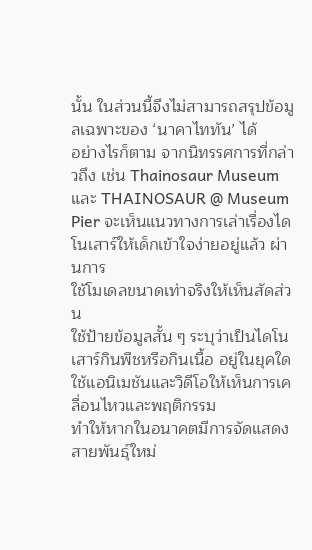นั้น ในส่วนนี้จึงไม่สามารถสรุปข้อมูลเฉพาะของ ‘นาคาไททัน’ ได้
อย่างไรก็ตาม จากนิทรรศการที่กล่าวถึง เช่น Thainosaur Museum และ THAINOSAUR @ Museum Pier จะเห็นแนวทางการเล่าเรื่องไดโนเสาร์ให้เด็กเข้าใจง่ายอยู่แล้ว ผ่านการ
ใช้โมเดลขนาดเท่าจริงให้เห็นสัดส่วน
ใช้ป้ายข้อมูลสั้น ๆ ระบุว่าเป็นไดโนเสาร์กินพืชหรือกินเนื้อ อยู่ในยุคใด
ใช้แอนิเมชันและวิดีโอให้เห็นการเคลื่อนไหวและพฤติกรรม
ทำให้หากในอนาคตมีการจัดแสดงสายพันธุ์ใหม่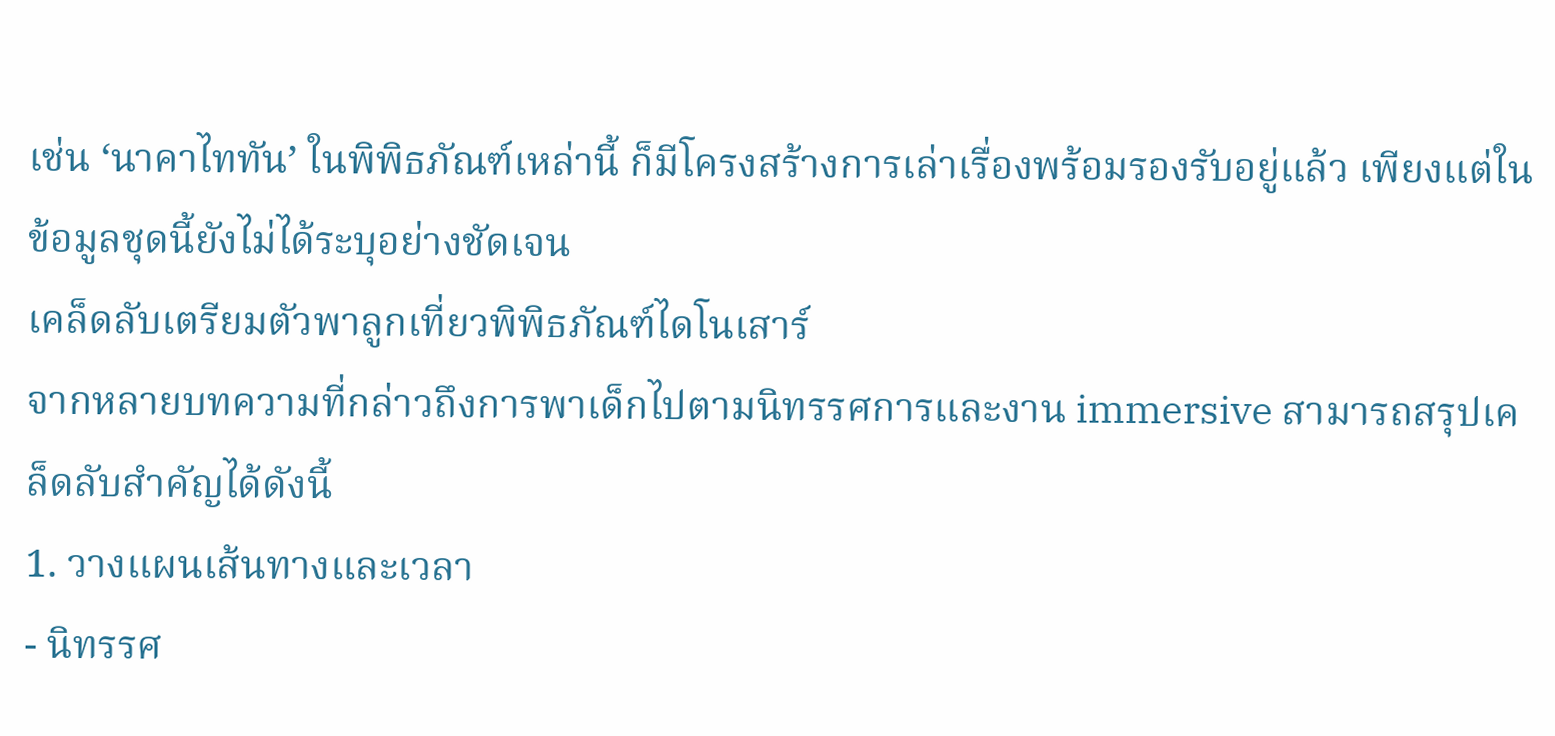เช่น ‘นาคาไททัน’ ในพิพิธภัณฑ์เหล่านี้ ก็มีโครงสร้างการเล่าเรื่องพร้อมรองรับอยู่แล้ว เพียงแต่ในข้อมูลชุดนี้ยังไม่ได้ระบุอย่างชัดเจน
เคล็ดลับเตรียมตัวพาลูกเที่ยวพิพิธภัณฑ์ไดโนเสาร์
จากหลายบทความที่กล่าวถึงการพาเด็กไปตามนิทรรศการและงาน immersive สามารถสรุปเคล็ดลับสำคัญได้ดังนี้
1. วางแผนเส้นทางและเวลา
- นิทรรศ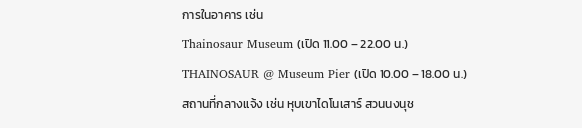การในอาคาร เช่น
Thainosaur Museum (เปิด 11.00 – 22.00 น.)
THAINOSAUR @ Museum Pier (เปิด 10.00 – 18.00 น.)
สถานที่กลางแจ้ง เช่น หุบเขาไดโนเสาร์ สวนนงนุช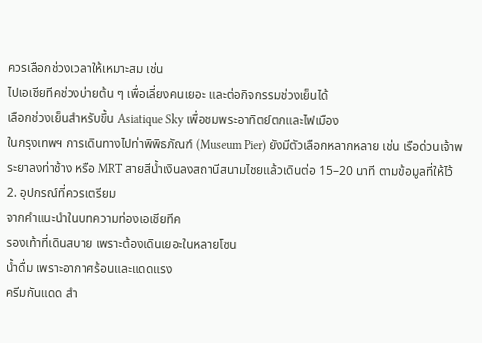ควรเลือกช่วงเวลาให้เหมาะสม เช่น
ไปเอเชียทีคช่วงบ่ายต้น ๆ เพื่อเลี่ยงคนเยอะ และต่อกิจกรรมช่วงเย็นได้
เลือกช่วงเย็นสำหรับขึ้น Asiatique Sky เพื่อชมพระอาทิตย์ตกและไฟเมือง
ในกรุงเทพฯ การเดินทางไปท่าพิพิธภัณฑ์ (Museum Pier) ยังมีตัวเลือกหลากหลาย เช่น เรือด่วนเจ้าพระยาลงท่าช้าง หรือ MRT สายสีน้ำเงินลงสถานีสนามไชยแล้วเดินต่อ 15–20 นาที ตามข้อมูลที่ให้ไว้
2. อุปกรณ์ที่ควรเตรียม
จากคำแนะนำในบทความท่องเอเชียทีค
รองเท้าที่เดินสบาย เพราะต้องเดินเยอะในหลายโซน
น้ำดื่ม เพราะอากาศร้อนและแดดแรง
ครีมกันแดด สำ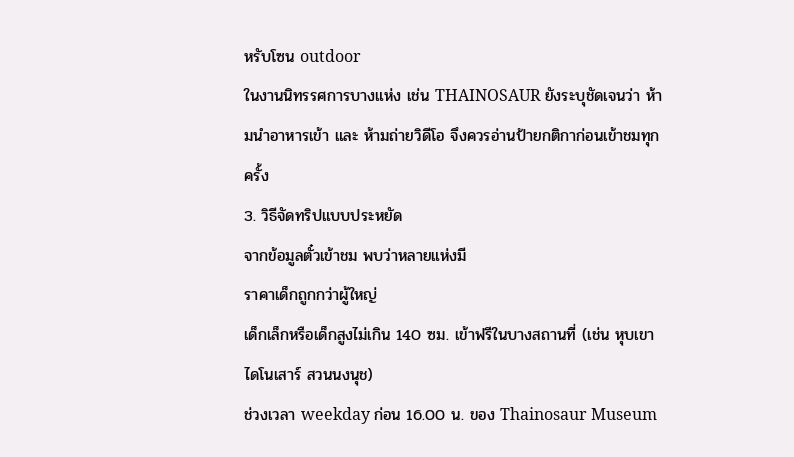หรับโซน outdoor
ในงานนิทรรศการบางแห่ง เช่น THAINOSAUR ยังระบุชัดเจนว่า ห้ามนำอาหารเข้า และ ห้ามถ่ายวิดีโอ จึงควรอ่านป้ายกติกาก่อนเข้าชมทุกครั้ง
3. วิธีจัดทริปแบบประหยัด
จากข้อมูลตั๋วเข้าชม พบว่าหลายแห่งมี
ราคาเด็กถูกกว่าผู้ใหญ่
เด็กเล็กหรือเด็กสูงไม่เกิน 140 ซม. เข้าฟรีในบางสถานที่ (เช่น หุบเขาไดโนเสาร์ สวนนงนุช)
ช่วงเวลา weekday ก่อน 16.00 น. ของ Thainosaur Museum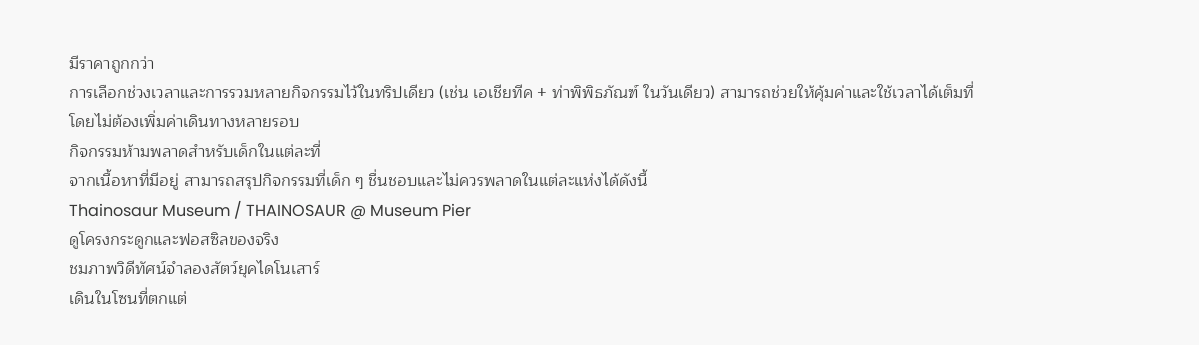มีราคาถูกกว่า
การเลือกช่วงเวลาและการรวมหลายกิจกรรมไว้ในทริปเดียว (เช่น เอเชียทีค + ท่าพิพิธภัณฑ์ ในวันเดียว) สามารถช่วยให้คุ้มค่าและใช้เวลาได้เต็มที่โดยไม่ต้องเพิ่มค่าเดินทางหลายรอบ
กิจกรรมห้ามพลาดสำหรับเด็กในแต่ละที่
จากเนื้อหาที่มีอยู่ สามารถสรุปกิจกรรมที่เด็ก ๆ ชื่นชอบและไม่ควรพลาดในแต่ละแห่งได้ดังนี้
Thainosaur Museum / THAINOSAUR @ Museum Pier
ดูโครงกระดูกและฟอสซิลของจริง
ชมภาพวิดีทัศน์จำลองสัตว์ยุคไดโนเสาร์
เดินในโซนที่ตกแต่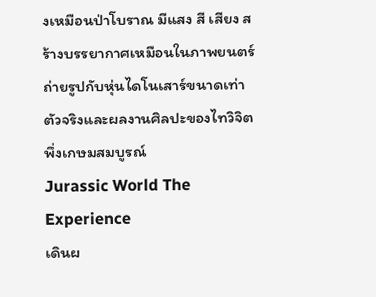งเหมือนป่าโบราณ มีแสง สี เสียง สร้างบรรยากาศเหมือนในภาพยนตร์
ถ่ายรูปกับหุ่นไดโนเสาร์ขนาดเท่าตัวจริงและผลงานศิลปะของไทวิจิต พึ่งเกษมสมบูรณ์
Jurassic World The Experience
เดินผ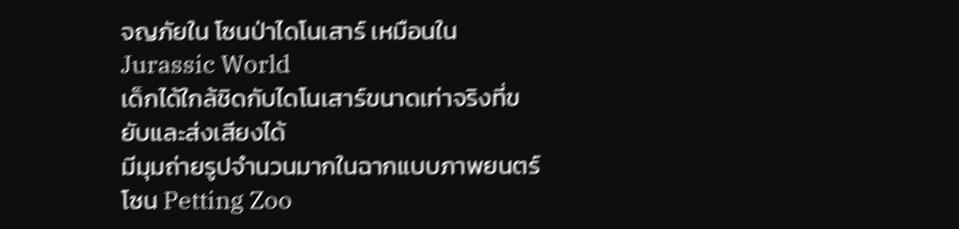จญภัยใน โซนป่าไดโนเสาร์ เหมือนใน Jurassic World
เด็กได้ใกล้ชิดกับไดโนเสาร์ขนาดเท่าจริงที่ขยับและส่งเสียงได้
มีมุมถ่ายรูปจำนวนมากในฉากแบบภาพยนตร์
โซน Petting Zoo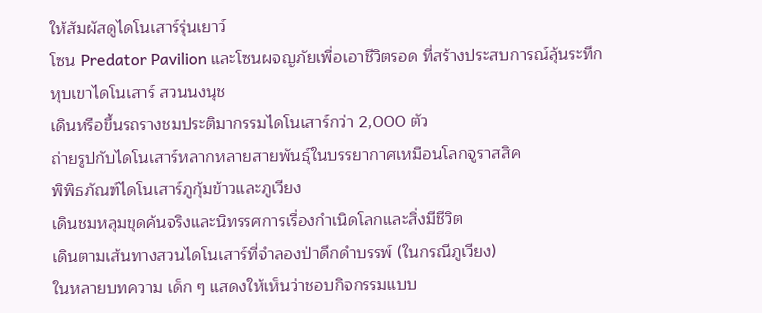ให้สัมผัสดูไดโนเสาร์รุ่นเยาว์
โซน Predator Pavilion และโซนผจญภัยเพื่อเอาชีวิตรอด ที่สร้างประสบการณ์ลุ้นระทึก
หุบเขาไดโนเสาร์ สวนนงนุช
เดินหรือขึ้นรถรางชมประติมากรรมไดโนเสาร์กว่า 2,000 ตัว
ถ่ายรูปกับไดโนเสาร์หลากหลายสายพันธุ์ในบรรยากาศเหมือนโลกจูราสสิค
พิพิธภัณฑ์ไดโนเสาร์ภูกุ้มข้าวและภูเวียง
เดินชมหลุมขุดค้นจริงและนิทรรศการเรื่องกำเนิดโลกและสิ่งมีชีวิต
เดินตามเส้นทางสวนไดโนเสาร์ที่จำลองป่าดึกดำบรรพ์ (ในกรณีภูเวียง)
ในหลายบทความ เด็ก ๆ แสดงให้เห็นว่าชอบกิจกรรมแบบ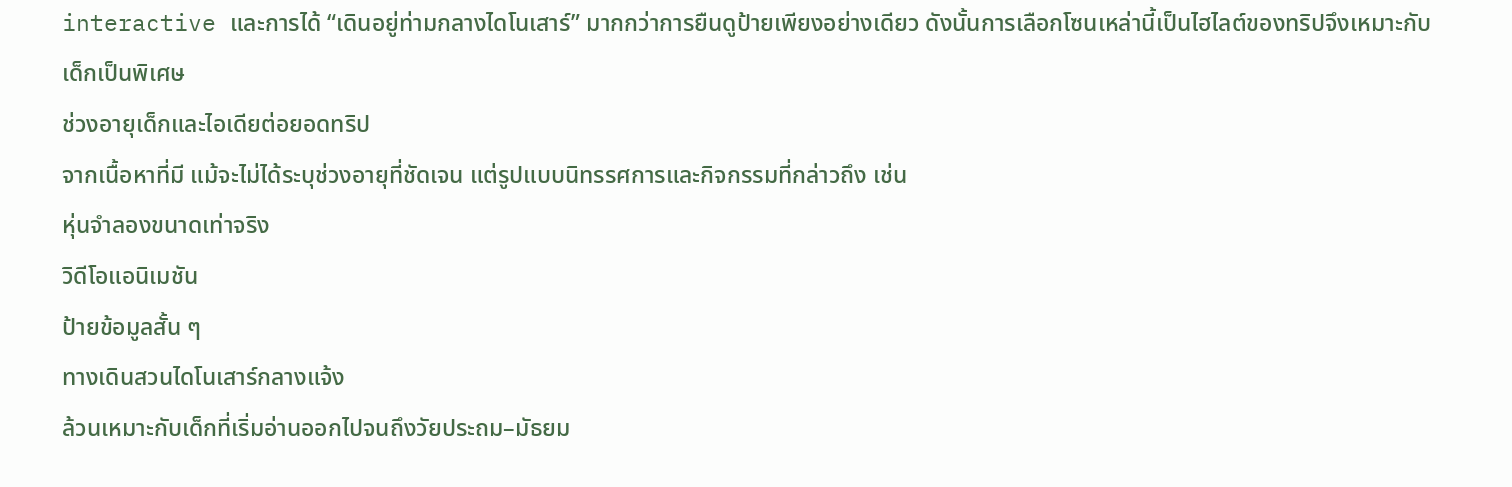interactive และการได้ “เดินอยู่ท่ามกลางไดโนเสาร์” มากกว่าการยืนดูป้ายเพียงอย่างเดียว ดังนั้นการเลือกโซนเหล่านี้เป็นไฮไลต์ของทริปจึงเหมาะกับเด็กเป็นพิเศษ
ช่วงอายุเด็กและไอเดียต่อยอดทริป
จากเนื้อหาที่มี แม้จะไม่ได้ระบุช่วงอายุที่ชัดเจน แต่รูปแบบนิทรรศการและกิจกรรมที่กล่าวถึง เช่น
หุ่นจำลองขนาดเท่าจริง
วิดีโอแอนิเมชัน
ป้ายข้อมูลสั้น ๆ
ทางเดินสวนไดโนเสาร์กลางแจ้ง
ล้วนเหมาะกับเด็กที่เริ่มอ่านออกไปจนถึงวัยประถม–มัธยม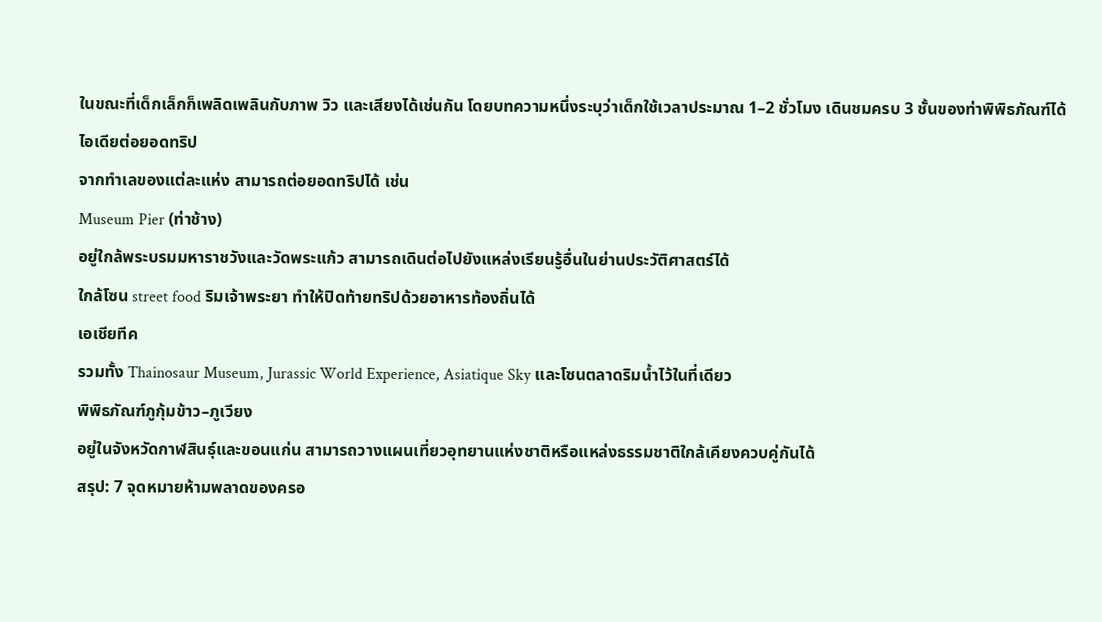ในขณะที่เด็กเล็กก็เพลิดเพลินกับภาพ วิว และเสียงได้เช่นกัน โดยบทความหนึ่งระบุว่าเด็กใช้เวลาประมาณ 1–2 ชั่วโมง เดินชมครบ 3 ชั้นของท่าพิพิธภัณฑ์ได้
ไอเดียต่อยอดทริป
จากทำเลของแต่ละแห่ง สามารถต่อยอดทริปได้ เช่น
Museum Pier (ท่าช้าง)
อยู่ใกล้พระบรมมหาราชวังและวัดพระแก้ว สามารถเดินต่อไปยังแหล่งเรียนรู้อื่นในย่านประวัติศาสตร์ได้
ใกล้โซน street food ริมเจ้าพระยา ทำให้ปิดท้ายทริปด้วยอาหารท้องถิ่นได้
เอเชียทีค
รวมทั้ง Thainosaur Museum, Jurassic World Experience, Asiatique Sky และโซนตลาดริมน้ำไว้ในที่เดียว
พิพิธภัณฑ์ภูกุ้มข้าว–ภูเวียง
อยู่ในจังหวัดกาฬสินธุ์และขอนแก่น สามารถวางแผนเที่ยวอุทยานแห่งชาติหรือแหล่งธรรมชาติใกล้เคียงควบคู่กันได้
สรุป: 7 จุดหมายห้ามพลาดของครอ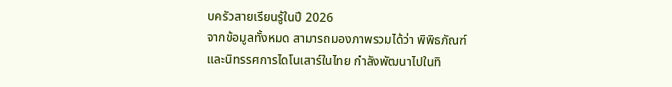บครัวสายเรียนรู้ในปี 2026
จากข้อมูลทั้งหมด สามารถมองภาพรวมได้ว่า พิพิธภัณฑ์และนิทรรศการไดโนเสาร์ในไทย กำลังพัฒนาไปในทิ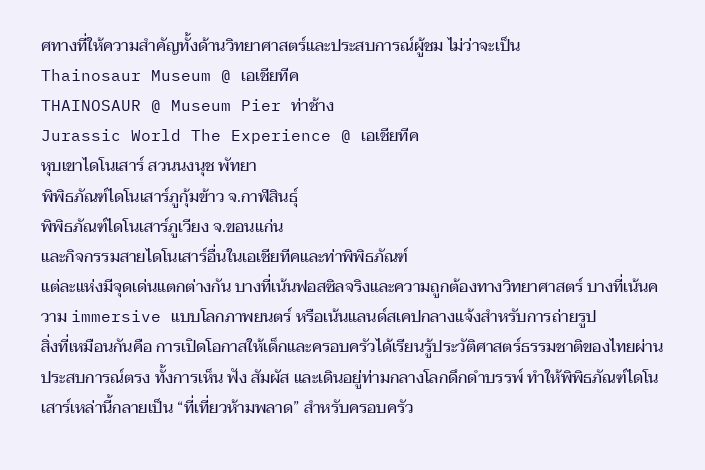ศทางที่ให้ความสำคัญทั้งด้านวิทยาศาสตร์และประสบการณ์ผู้ชม ไม่ว่าจะเป็น
Thainosaur Museum @ เอเชียทีค
THAINOSAUR @ Museum Pier ท่าช้าง
Jurassic World The Experience @ เอเชียทีค
หุบเขาไดโนเสาร์ สวนนงนุช พัทยา
พิพิธภัณฑ์ไดโนเสาร์ภูกุ้มข้าว จ.กาฬสินธุ์
พิพิธภัณฑ์ไดโนเสาร์ภูเวียง จ.ขอนแก่น
และกิจกรรมสายไดโนเสาร์อื่นในเอเชียทีคและท่าพิพิธภัณฑ์
แต่ละแห่งมีจุดเด่นแตกต่างกัน บางที่เน้นฟอสซิลจริงและความถูกต้องทางวิทยาศาสตร์ บางที่เน้นความ immersive แบบโลกภาพยนตร์ หรือเน้นแลนด์สเคปกลางแจ้งสำหรับการถ่ายรูป
สิ่งที่เหมือนกันคือ การเปิดโอกาสให้เด็กและครอบครัวได้เรียนรู้ประวัติศาสตร์ธรรมชาติของไทยผ่านประสบการณ์ตรง ทั้งการเห็น ฟัง สัมผัส และเดินอยู่ท่ามกลางโลกดึกดำบรรพ์ ทำให้พิพิธภัณฑ์ไดโนเสาร์เหล่านี้กลายเป็น “ที่เที่ยวห้ามพลาด” สำหรับครอบครัว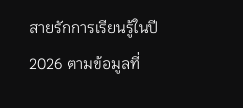สายรักการเรียนรู้ในปี 2026 ตามข้อมูลที่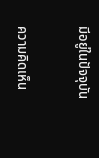มีอยู่ในปัจจุบัน


ความคิดเห็น